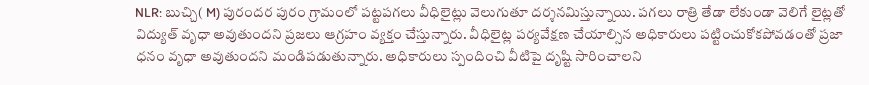NLR: బుచ్చి( M) పురందర పురం గ్రామంలో పట్టపగలు వీధిలైట్లు వెలుగుతూ దర్శనమిస్తున్నాయి. పగలు రాత్రి తేడా లేకుండా వెలిగే లైట్లతో విద్యుత్ వృధా అవుతుందని ప్రజలు ఆగ్రహం వ్యక్తం చేస్తున్నారు. వీధిలైట్ల పర్యవేక్షణ చేయాల్సిన అధికారులు పట్టించుకోకపోవడంతో ప్రజా ధనం వృధా అవుతుందని మండిపడుతున్నారు. అధికారులు స్పందించి వీటిపై దృష్టి సారించాలని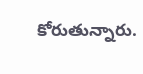కోరుతున్నారు.